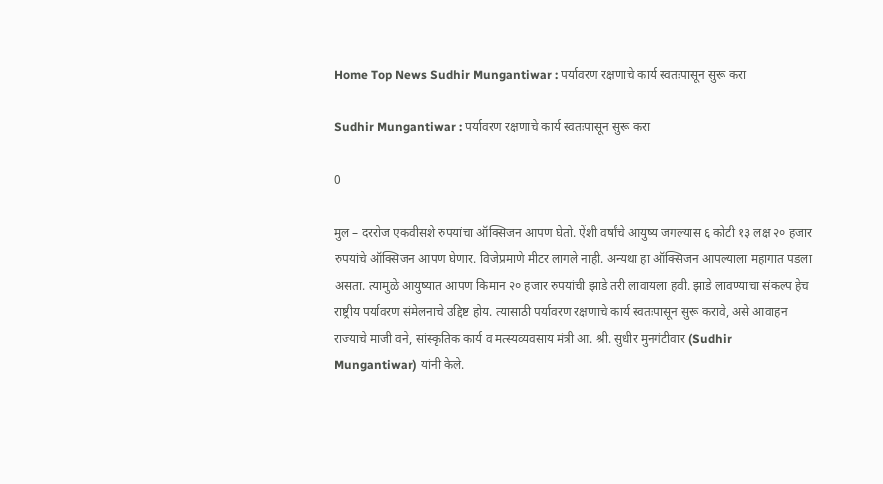Home Top News Sudhir Mungantiwar : पर्यावरण रक्षणाचे कार्य स्वतःपासून सुरू करा

Sudhir Mungantiwar : पर्यावरण रक्षणाचे कार्य स्वतःपासून सुरू करा

0

मुल – दररोज एकवीसशे रुपयांचा ऑक्सिजन आपण घेतो. ऐंशी वर्षांचे आयुष्य जगल्यास ६ कोटी १३ लक्ष २० हजार रुपयांचे ऑक्सिजन आपण घेणार. विजेप्रमाणे मीटर लागले नाही. अन्यथा हा ऑक्सिजन आपल्याला महागात पडला असता. त्यामुळे आयुष्यात आपण किमान २० हजार रुपयांची झाडे तरी लावायला हवी. झाडे लावण्याचा संकल्प हेच राष्ट्रीय पर्यावरण संमेलनाचे उद्दिष्ट होय. त्यासाठी पर्यावरण रक्षणाचे कार्य स्वतःपासून सुरू करावे, असे आवाहन राज्याचे माजी वने, सांस्कृतिक कार्य व मत्स्यव्यवसाय मंत्री आ. श्री. सुधीर मुनगंटीवार (Sudhir Mungantiwar) यांनी केले.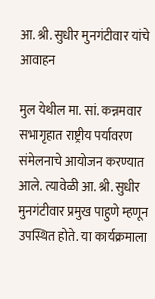आ. श्री. सुधीर मुनगंटीवार यांचे आवाहन

मुल येथील मा. सां. कन्नमवार सभागृहात राष्ट्रीय पर्यावरण संमेलनाचे आयोजन करण्यात आले. त्यावेळी आ. श्री. सुधीर मुनगंटीवार प्रमुख पाहुणे म्हणून उपस्थित होते. या कार्यक्रमाला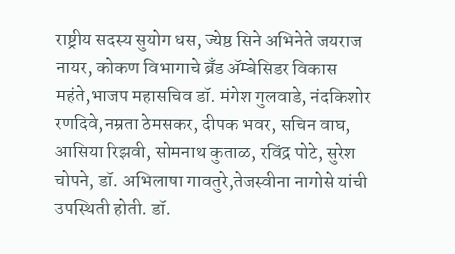राष्ट्रीय सदस्य सुयोग धस, ज्येष्ठ सिने अभिनेते जयराज नायर, कोकण विभागाचे ब्रँड ॲम्बेसिडर विकास महंते,भाजप महासचिव डॉ. मंगेश गुलवाडे, नंदकिशोर रणदिवे,नम्रता ठेमसकर, दीपक भवर, सचिन वाघ, आसिया रिझवी, सोमनाथ कुताळ, रविंद्र पोटे, सुरेश चोपने, डॉ. अभिलाषा गावतुरे,तेजस्वीना नागोसे यांची उपस्थिती होती. डॉ.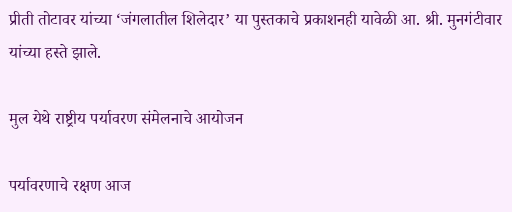प्रीती तोटावर यांच्या ‘जंगलातील शिलेदार’ या पुस्तकाचे प्रकाशनही यावेळी आ. श्री. मुनगंटीवार यांच्या हस्ते झाले.

मुल येथे राष्ट्रीय पर्यावरण संमेलनाचे आयोजन

पर्यावरणाचे रक्षण आज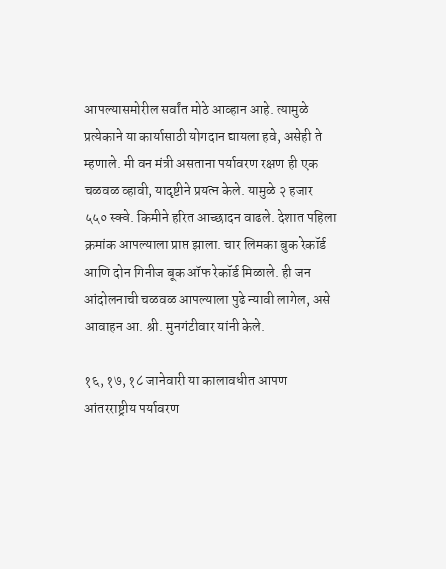आपल्यासमोरील सर्वांत मोठे आव्हान आहे. त्यामुळे प्रत्येकाने या कार्यासाठी योगदान द्यायला हवे, असेही ते म्हणाले. मी वन मंत्री असताना पर्यावरण रक्षण ही एक चळवळ व्हावी, यादृष्टीने प्रयत्न केले. यामुळे २ हजार ५५० स्क्वे. किमीने हरित आच्छादन वाढले. देशात पहिला क्रमांक आपल्याला प्राप्त झाला. चार लिमका बुक रेकॉर्ड आणि दोन गिनीज बूक ऑफ रेकॉर्ड मिळाले. ही जन आंदोलनाची चळवळ आपल्याला पुढे न्यावी लागेल, असे आवाहन आ. श्री. मुनगंटीवार यांनी केले.

१६, १७, १८ जानेवारी या कालावधीत आपण आंतरराष्ट्रीय पर्यावरण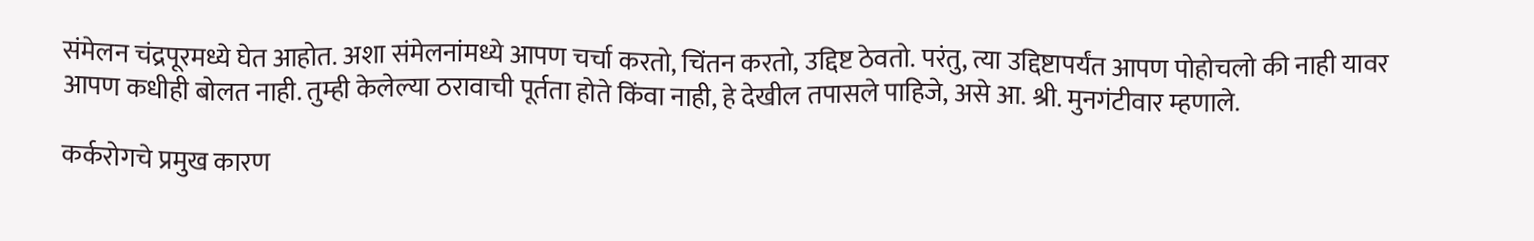संमेलन चंद्रपूरमध्ये घेत आहोत. अशा संमेलनांमध्ये आपण चर्चा करतो, चिंतन करतो, उद्दिष्ट ठेवतो. परंतु, त्या उद्दिष्टापर्यंत आपण पोहोचलो की नाही यावर आपण कधीही बोलत नाही. तुम्ही केलेल्या ठरावाची पूर्तता होते किंवा नाही, हे देखील तपासले पाहिजे, असे आ. श्री. मुनगंटीवार म्हणाले.

कर्करोगचे प्रमुख कारण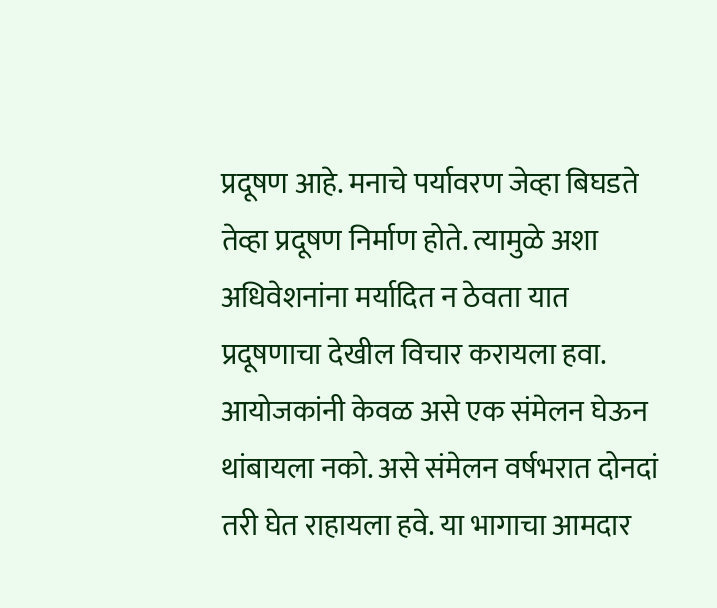प्रदूषण आहे. मनाचे पर्यावरण जेव्हा बिघडते तेव्हा प्रदूषण निर्माण होते. त्यामुळे अशा अधिवेशनांना मर्यादित न ठेवता यात प्रदूषणाचा देखील विचार करायला हवा. आयोजकांनी केवळ असे एक संमेलन घेऊन थांबायला नको. असे संमेलन वर्षभरात दोनदां तरी घेत राहायला हवे. या भागाचा आमदार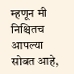म्हणून मी निश्चितच आपल्या सोबत आहे,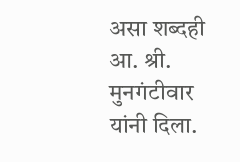असा शब्दही आ. श्री. मुनगंटीवार यांनी दिला.